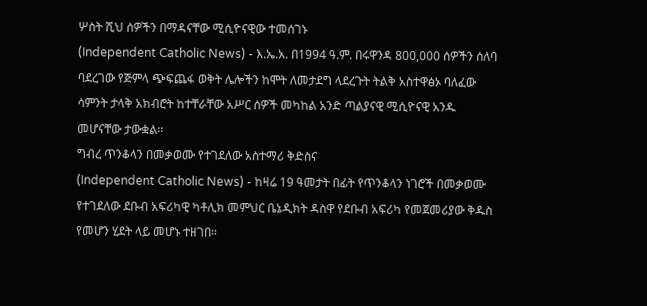ሦስት ሺህ ሰዎችን በማዳናቸው ሚሲዮናዊው ተመሰገኑ
(Independent Catholic News) - እ.ኤ.አ. በ1994 ዓ.ም. በሩዋንዳ 800,000 ሰዎችን ሰለባ ባደረገው የጅምላ ጭፍጨፋ ወቅት ሌሎችን ከሞት ለመታደግ ላደረጉት ትልቅ አስተዋፅኦ ባለፈው ሳምንት ታላቅ አክብሮት ከተቸራቸው አሥር ሰዎች መካከል አንድ ጣልያናዊ ሚሲዮናዊ አንዱ መሆናቸው ታውቋል።
ግብረ ጥንቆላን በመቃወሙ የተገደለው አስተማሪ ቅድስና
(Independent Catholic News) - ከዛሬ 19 ዓመታት በፊት የጥንቆላን ነገሮች በመቃወሙ የተገደለው ደቡብ አፍሪካዊ ካቶሊክ መምህር ቤኔዲክት ዳስዋ የደቡብ አፍሪካ የመጀመሪያው ቅዱስ የመሆን ሂደት ላይ መሆኑ ተዘገበ።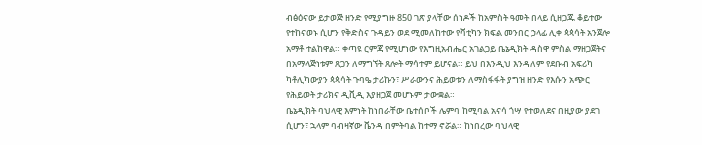ብፅዕናው ይታወጅ ዘንድ የሚያግዙ 850 ገጽ ያላቸው ሰነዶች ከአምስት ዓመት በላይ ሲዘጋጁ ቆይተው የተከናወኑ ሲሆን የቅድስና ጉዳይን ወደ ሚመለከተው የቫቲካን ክፍል መንበር ኃላፊ ሊቀ ጳጳሳት አንጀሎ አማቶ ተልከዋል። ቀጣዩ ርምጃ የሚሆነው የእግዚአብሔር አገልጋይ ቤኔዲክት ዳስዋ ምስል ማዘጋጀትና በአማላጅነቱም ጸጋን ለማግኘት ጸሎት ማሳተም ይሆናል። ይህ በእንዲህ እንዳለም የደቡብ አፍሪካ ካቶሊካውያን ጳጳሳት ጉባዔ ታሪኩን፣ ሥራውንና ሕይወቱን ለማስፋፋት ያግዝ ዘንድ የእሱን አጭር የሕይወት ታሪክና ዲቪዲ እያዘጋጀ መሆኑም ታውቋል።
ቤኔዲክት ባህላዊ እምነት ከነበራቸው ቤተሰቦች ሌምባ ከሚባል አናሳ ጎሣ የተወለደና በዚያው ያደገ ሲሆን፣ ኋላም ባብዛኛው ቬንዳ በምትባል ከተማ ኖሯል። ከነበረው ባህላዊ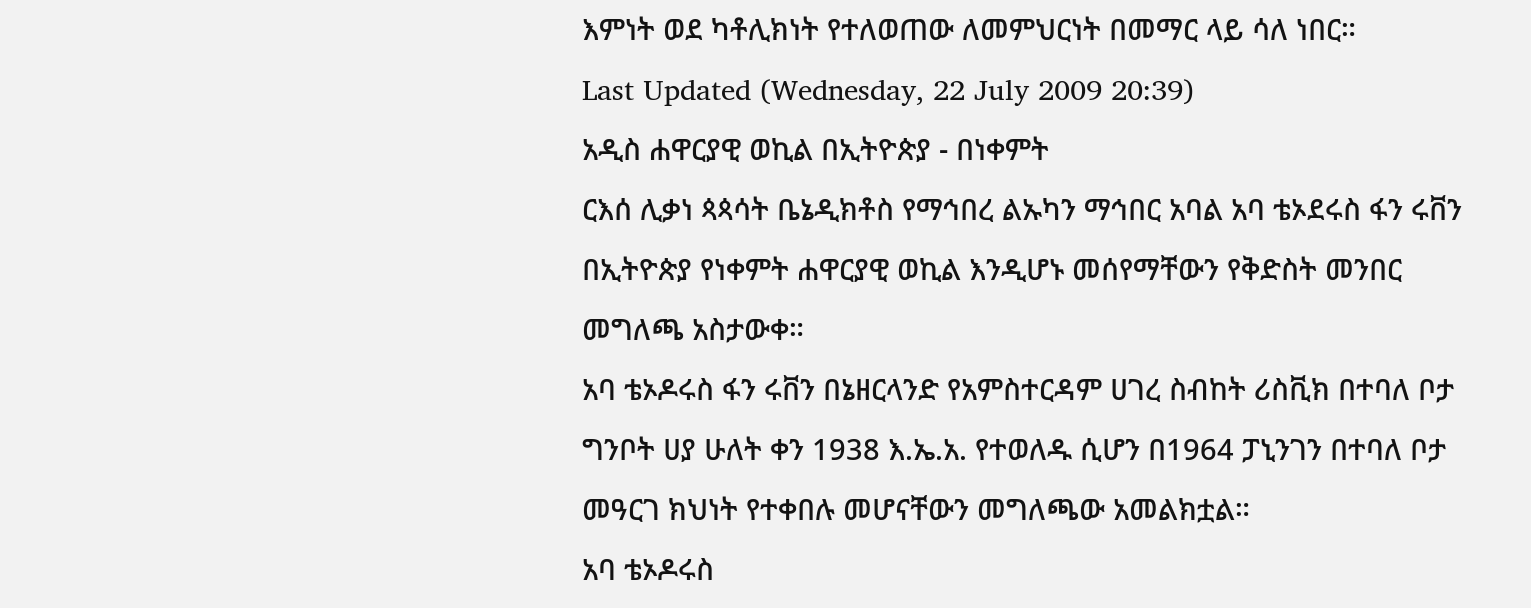እምነት ወደ ካቶሊክነት የተለወጠው ለመምህርነት በመማር ላይ ሳለ ነበር።
Last Updated (Wednesday, 22 July 2009 20:39)
አዲስ ሐዋርያዊ ወኪል በኢትዮጵያ - በነቀምት
ርእሰ ሊቃነ ጳጳሳት ቤኔዲክቶስ የማኅበረ ልኡካን ማኅበር አባል አባ ቴኦደሩስ ፋን ሩቨን በኢትዮጵያ የነቀምት ሐዋርያዊ ወኪል እንዲሆኑ መሰየማቸውን የቅድስት መንበር መግለጫ አስታውቀ።
አባ ቴኦዶሩስ ፋን ሩቨን በኔዘርላንድ የአምስተርዳም ሀገረ ስብከት ሪስቪክ በተባለ ቦታ ግንቦት ሀያ ሁለት ቀን 1938 እ.ኤ.አ. የተወለዱ ሲሆን በ1964 ፓኒንገን በተባለ ቦታ መዓርገ ክህነት የተቀበሉ መሆናቸውን መግለጫው አመልክቷል።
አባ ቴኦዶሩስ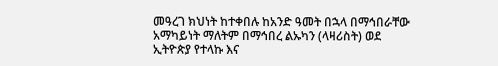መዓረገ ክህነት ከተቀበሉ ከአንድ ዓመት በኋላ በማኅበራቸው አማካይነት ማለትም በማኅበረ ልኡካን (ላዛሪስት) ወደ ኢትዮጵያ የተላኩ እና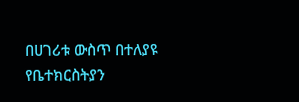በሀገሪቱ ውስጥ በተለያዩ የቤተክርስትያን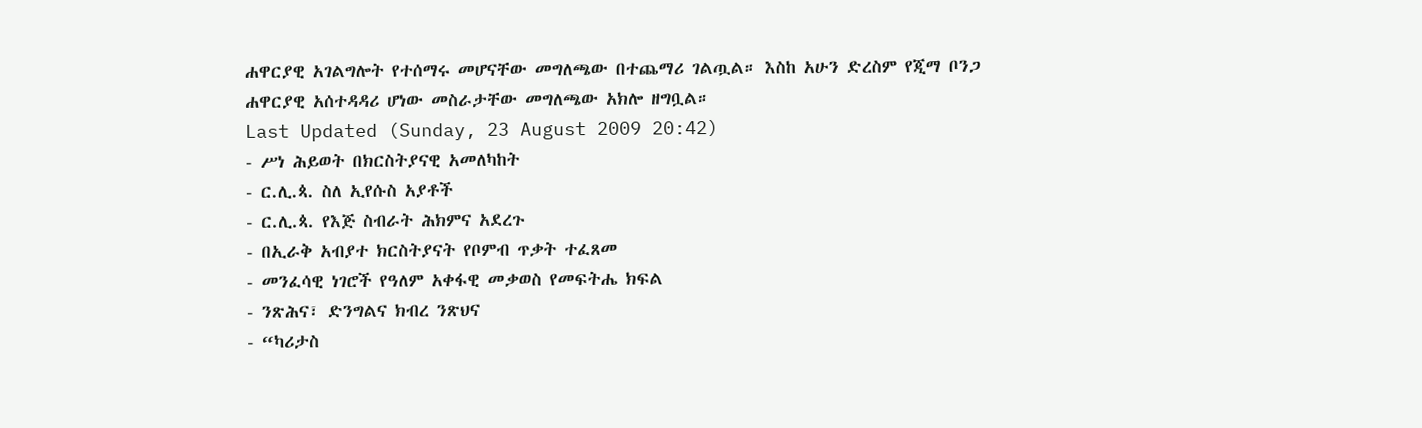ሐዋርያዊ አገልግሎት የተሰማሩ መሆናቸው መግለጫው በተጨማሪ ገልጧል። እስከ አሁን ድረስም የጂማ ቦንጋ ሐዋርያዊ አሰተዳዳሪ ሆነው መስራታቸው መግለጫው አክሎ ዘግቧል።
Last Updated (Sunday, 23 August 2009 20:42)
- ሥነ ሕይወት በክርስትያናዊ አመለካከት
- ር.ሊ.ጳ. ስለ ኢየሱስ አያቶች
- ር.ሊ.ጳ. የእጅ ስብራት ሕክምና አደረጉ
- በኢራቅ አብያተ ክርስትያናት የቦምብ ጥቃት ተፈጸመ
- መንፈሳዊ ነገሮች የዓለም አቀፋዊ መቃወስ የመፍትሔ ክፍል
- ንጽሕና፣ ድንግልና ክብረ ንጽህና
- “ካሪታስ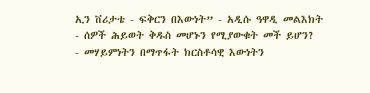ኢን ቨሪታቴ - ፍቅርን በእውነት” - አዲሱ ዓዋዲ መልእክት
- ሰዎች ሕይወት ቅዱስ መሆኑን የሚያውቁት መች ይሆን?
- መሃይምነትን በማጥፋት ክርስቶሳዊ እውነትን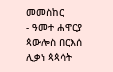መመስከር
- ዓመተ ሐዋርያ ጳውሎስ በርእሰ ሊቃነ ጳጳሳት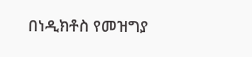በነዲክቶስ የመዝግያ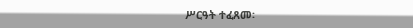ሥርዓት ተፈጸመ፡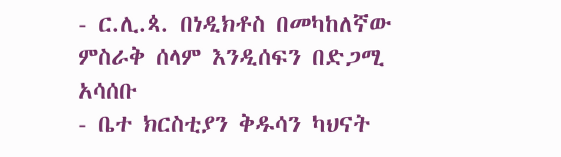- ር.ሊ.ጳ. በነዲክቶስ በመካከለኛው ምስራቅ ሰላም እንዲሰፍን በድጋሚ አሳሰቡ
- ቤተ ክርስቲያን ቅዱሳን ካህናት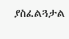ያስፈልጓታል